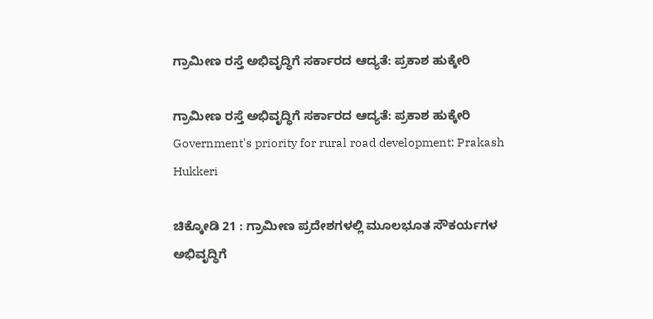ಗ್ರಾಮೀಣ ರಸ್ತೆ ಅಭಿವೃದ್ಧಿಗೆ ಸರ್ಕಾರದ ಆದ್ಯತೆ: ಪ್ರಕಾಶ ಹುಕ್ಕೇರಿ

ಗ್ರಾಮೀಣ ರಸ್ತೆ ಅಭಿವೃದ್ಧಿಗೆ ಸರ್ಕಾರದ ಆದ್ಯತೆ: ಪ್ರಕಾಶ ಹುಕ್ಕೇರಿ Government's priority for rural road development: Prakash Hukkeri

ಚಿಕ್ಕೋಡಿ 21 : ಗ್ರಾಮೀಣ ಪ್ರದೇಶಗಳಲ್ಲಿ ಮೂಲಭೂತ ಸೌಕರ್ಯಗಳ ಅಭಿವೃದ್ಧಿಗೆ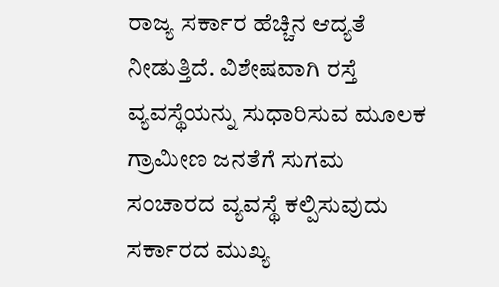ರಾಜ್ಯ ಸರ್ಕಾರ ಹೆಚ್ಚಿನ ಆದ್ಯತೆ ನೀಡುತ್ತಿದೆ. ವಿಶೇಷವಾಗಿ ರಸ್ತೆ ವ್ಯವಸ್ಥೆಯನ್ನು ಸುಧಾರಿಸುವ ಮೂಲಕ ಗ್ರಾಮೀಣ ಜನತೆಗೆ ಸುಗಮ ಸಂಚಾರದ ವ್ಯವಸ್ಥೆ ಕಲ್ಪಿಸುವುದು ಸರ್ಕಾರದ ಮುಖ್ಯ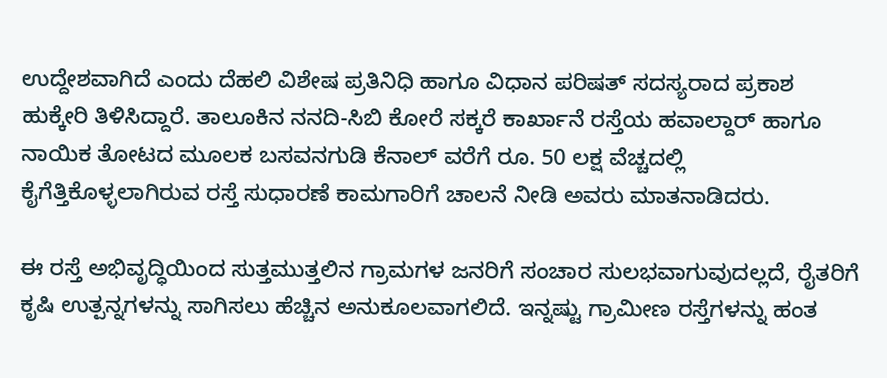ಉದ್ದೇಶವಾಗಿದೆ ಎಂದು ದೆಹಲಿ ವಿಶೇಷ ಪ್ರತಿನಿಧಿ ಹಾಗೂ ವಿಧಾನ ಪರಿಷತ್ ಸದಸ್ಯರಾದ ಪ್ರಕಾಶ ಹುಕ್ಕೇರಿ ತಿಳಿಸಿದ್ದಾರೆ. ತಾಲೂಕಿನ ನನದಿ-ಸಿಬಿ ಕೋರೆ ಸಕ್ಕರೆ ಕಾರ್ಖಾನೆ ರಸ್ತೆಯ ಹವಾಲ್ದಾರ್ ಹಾಗೂ ನಾಯಿಕ ತೋಟದ ಮೂಲಕ ಬಸವನಗುಡಿ ಕೆನಾಲ್ ವರೆಗೆ ರೂ. 50 ಲಕ್ಷ ವೆಚ್ಚದಲ್ಲಿ ಕೈಗೆತ್ತಿಕೊಳ್ಳಲಾಗಿರುವ ರಸ್ತೆ ಸುಧಾರಣೆ ಕಾಮಗಾರಿಗೆ ಚಾಲನೆ ನೀಡಿ ಅವರು ಮಾತನಾಡಿದರು.

ಈ ರಸ್ತೆ ಅಭಿವೃದ್ಧಿಯಿಂದ ಸುತ್ತಮುತ್ತಲಿನ ಗ್ರಾಮಗಳ ಜನರಿಗೆ ಸಂಚಾರ ಸುಲಭವಾಗುವುದಲ್ಲದೆ, ರೈತರಿಗೆ ಕೃಷಿ ಉತ್ಪನ್ನಗಳನ್ನು ಸಾಗಿಸಲು ಹೆಚ್ಚಿನ ಅನುಕೂಲವಾಗಲಿದೆ. ಇನ್ನಷ್ಟು ಗ್ರಾಮೀಣ ರಸ್ತೆಗಳನ್ನು ಹಂತ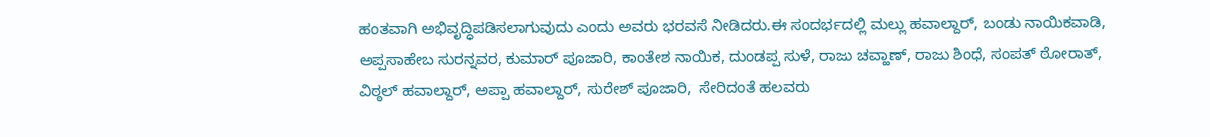ಹಂತವಾಗಿ ಅಭಿವೃದ್ಧಿಪಡಿಸಲಾಗುವುದು ಎಂದು ಅವರು ಭರವಸೆ ನೀಡಿದರು.ಈ ಸಂದರ್ಭದಲ್ಲಿ ಮಲ್ಲು ಹವಾಲ್ದಾರ್, ಬಂಡು ನಾಯಿಕವಾಡಿ, ಅಪ್ಪಸಾಹೇಬ ಸುರನ್ನವರ, ಕುಮಾರ್ ಪೂಜಾರಿ, ಕಾಂತೇಶ ನಾಯಿಕ, ದುಂಡಪ್ಪ ಸುಳೆ, ರಾಜು ಚವ್ಹಾಣ್, ರಾಜು ಶಿಂಧೆ, ಸಂಪತ್ ಠೋರಾತ್, ವಿಠ್ಠಲ್ ಹವಾಲ್ದಾರ್, ಅಪ್ಪಾ ಹವಾಲ್ದಾರ್, ಸುರೇಶ್ ಪೂಜಾರಿ,  ಸೇರಿದಂತೆ ಹಲವರು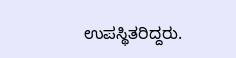ಉಪಸ್ಥಿತರಿದ್ದರು.